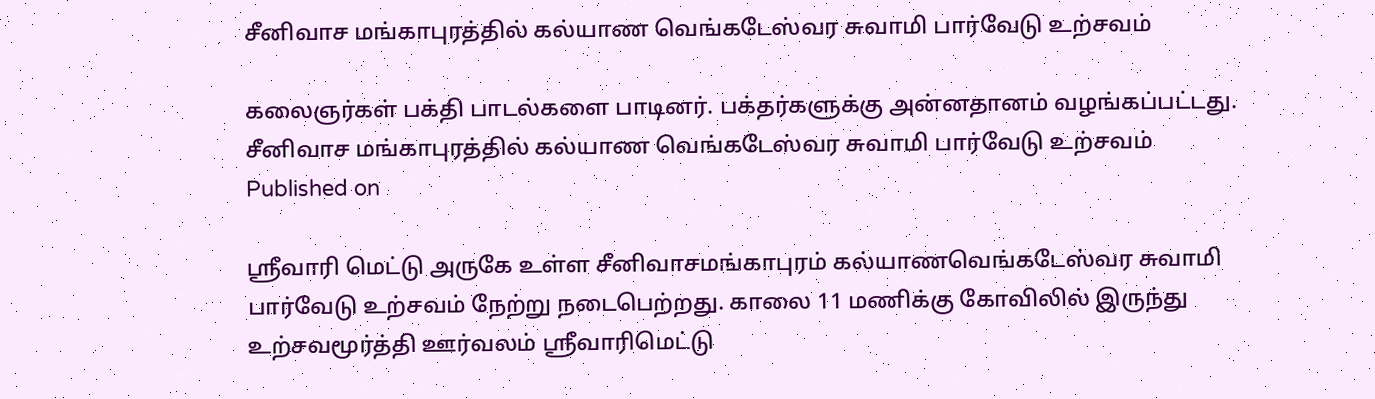சீனிவாச மங்காபுரத்தில் கல்யாண வெங்கடேஸ்வர சுவாமி பார்வேடு உற்சவம்

கலைஞர்கள் பக்தி பாடல்களை பாடினர். பக்தர்களுக்கு அன்னதானம் வழங்கப்பட்டது.
சீனிவாச மங்காபுரத்தில் கல்யாண வெங்கடேஸ்வர சுவாமி பார்வேடு உற்சவம்
Published on

ஸ்ரீவாரி மெட்டு அருகே உள்ள சீனிவாசமங்காபுரம் கல்யாணவெங்கடேஸ்வர சுவாமி பார்வேடு உற்சவம் நேற்று நடைபெற்றது. காலை 11 மணிக்கு கோவிலில் இருந்து உற்சவமூர்த்தி ஊர்வலம் ஸ்ரீவாரிமெட்டு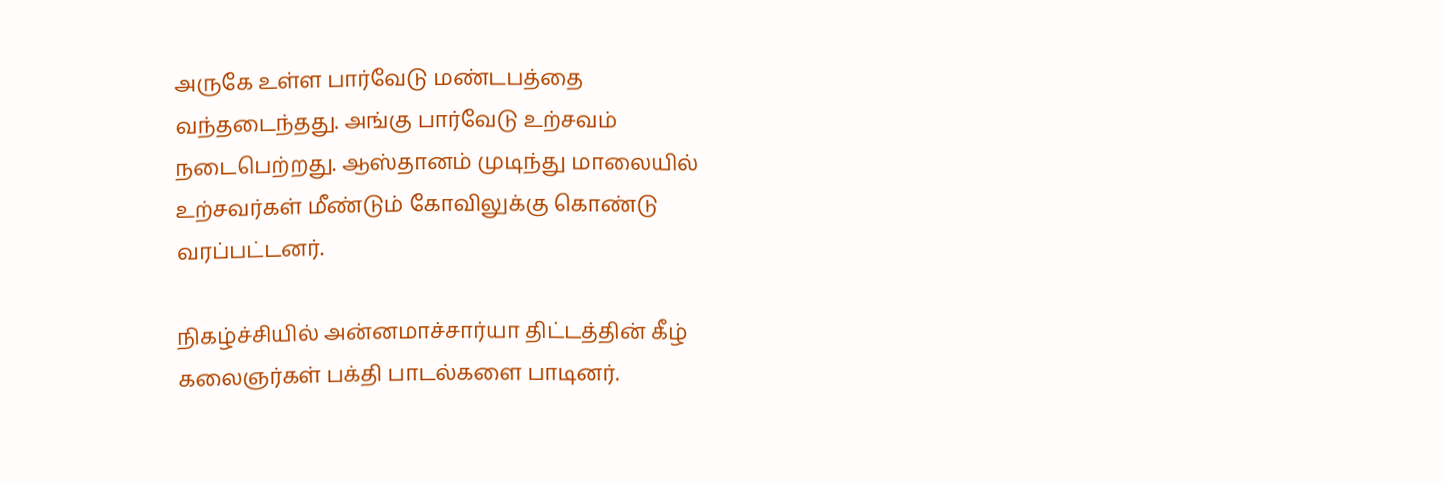அருகே உள்ள பார்வேடு மண்டபத்தை வந்தடைந்தது. அங்கு பார்வேடு உற்சவம் நடைபெற்றது. ஆஸ்தானம் முடிந்து மாலையில் உற்சவர்கள் மீண்டும் கோவிலுக்கு கொண்டு வரப்பட்டனர்.

நிகழ்ச்சியில் அன்னமாச்சார்யா திட்டத்தின் கீழ் கலைஞர்கள் பக்தி பாடல்களை பாடினர்.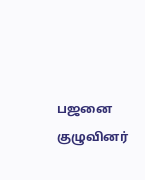பஜனை குழுவினர்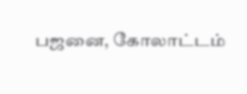பஜனை, கோலாட்டம்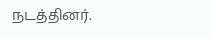நடத்தினர்.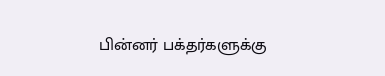பின்னர் பக்தர்களுக்கு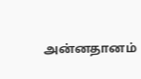அன்னதானம்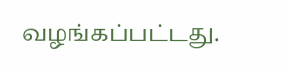வழங்கப்பட்டது.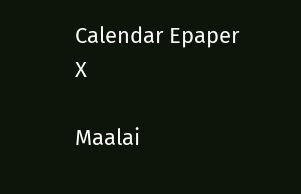Calendar Epaper
X

Maalai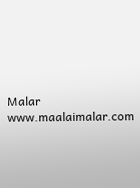Malar
www.maalaimalar.com